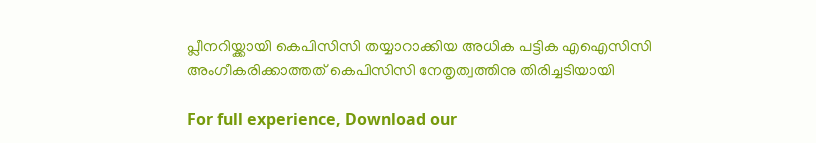പ്ലീനറിയ്ക്കായി കെപിസിസി തയ്യാറാക്കിയ അധിക പട്ടിക എഐസിസി അംഗീകരിക്കാത്തത് കെപിസിസി നേതൃത്വത്തിനു തിരിച്ചടിയായി

For full experience, Download our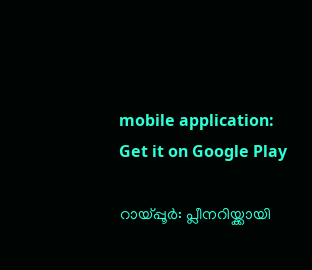mobile application:
Get it on Google Play

റായ്പ്പൂര്‍: പ്ലീനറിയ്ക്കായി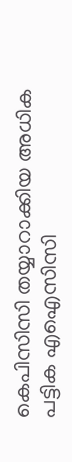കെപിസിസി തയ്യാറാക്കിയ അധിക പട്ടിക എഐസിസി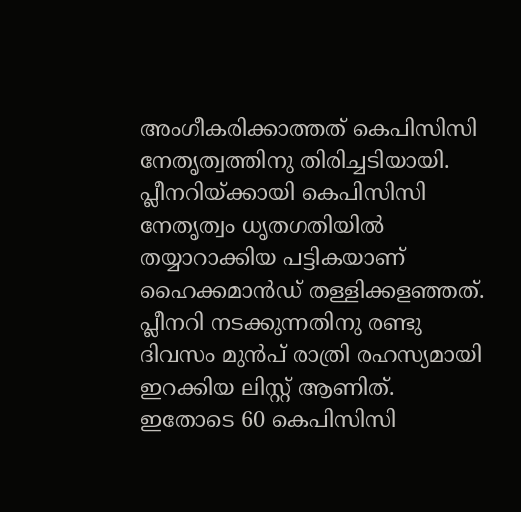അംഗീകരിക്കാത്തത് കെപിസിസി നേതൃത്വത്തിനു തിരിച്ചടിയായി. പ്ലീനറിയ്ക്കായി കെപിസിസി നേതൃത്വം ധൃതഗതിയില്‍ തയ്യാറാക്കിയ പട്ടികയാണ് ഹൈക്കമാന്‍ഡ് തള്ളിക്കളഞ്ഞത്. പ്ലീനറി നടക്കുന്നതിനു രണ്ടു ദിവസം മുന്‍പ് രാത്രി രഹസ്യമായി ഇറക്കിയ ലിസ്റ്റ് ആണിത്. ഇതോടെ 60 കെപിസിസി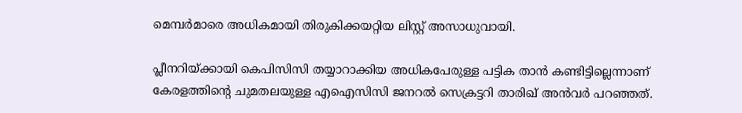മെമ്പര്‍മാരെ അധികമായി തിരുകിക്കയറ്റിയ ലിസ്റ്റ് അസാധുവായി.

പ്ലീനറിയ്ക്കായി കെപിസിസി തയ്യാറാക്കിയ അധികപേരുള്ള പട്ടിക താന്‍ കണ്ടിട്ടില്ലെന്നാണ് കേരളത്തിന്റെ ചുമതലയുള്ള എഐസിസി ജനറല്‍ സെക്രട്ടറി താരിഖ് അന്‍വര്‍ പറഞ്ഞത്.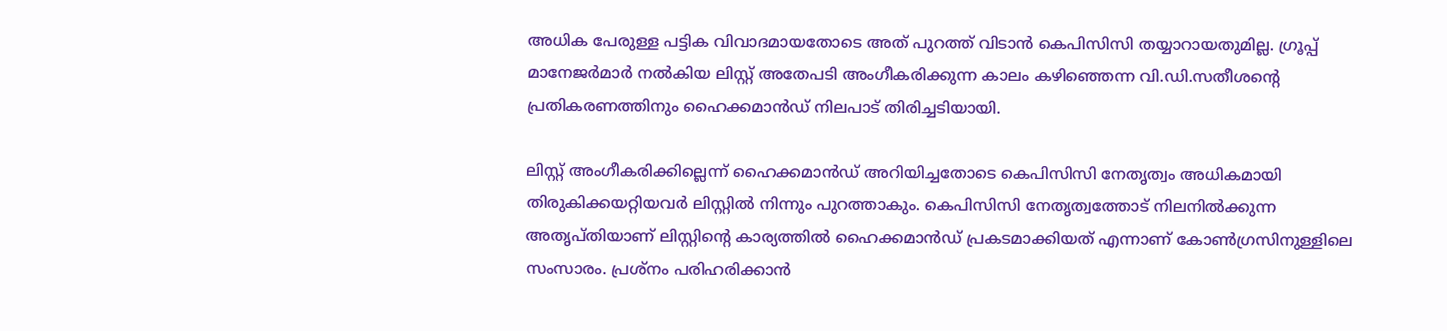അധിക പേരുള്ള പട്ടിക വിവാദമായതോടെ അത് പുറത്ത് വിടാന്‍ കെപിസിസി തയ്യാറായതുമില്ല. ഗ്രൂപ്പ് മാനേജര്‍മാര്‍ നല്‍കിയ ലിസ്റ്റ് അതേപടി അംഗീകരിക്കുന്ന കാലം കഴിഞ്ഞെന്ന വി.ഡി.സതീശന്റെ പ്രതികരണത്തിനും ഹൈക്കമാന്‍ഡ് നിലപാട് തിരിച്ചടിയായി.

ലിസ്റ്റ് അംഗീകരിക്കില്ലെന്ന് ഹൈക്കമാന്‍ഡ് അറിയിച്ചതോടെ കെപിസിസി നേതൃത്വം അധികമായി തിരുകിക്കയറ്റിയവര്‍ ലിസ്റ്റില്‍ നിന്നും പുറത്താകും. കെപിസിസി നേതൃത്വത്തോട് നിലനില്‍ക്കുന്ന അതൃപ്തിയാണ് ലിസ്റ്റിന്റെ കാര്യത്തില്‍ ഹൈക്കമാന്‍ഡ് പ്രകടമാക്കിയത് എന്നാണ് കോണ്‍ഗ്രസിനുള്ളിലെ സംസാരം. പ്രശ്നം പരിഹരിക്കാന്‍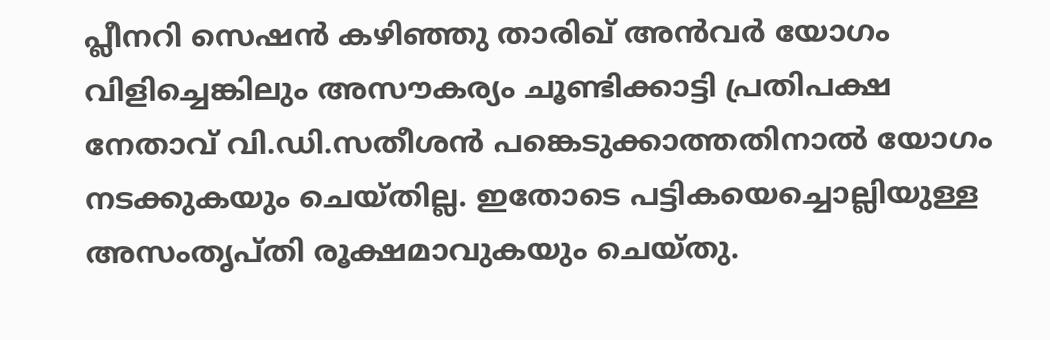പ്ലീനറി സെഷന്‍ കഴിഞ്ഞു താരിഖ് അന്‍വര്‍ യോഗം വിളിച്ചെങ്കിലും അസൗകര്യം ചൂണ്ടിക്കാട്ടി പ്രതിപക്ഷ നേതാവ് വി.ഡി.സതീശന്‍ പങ്കെടുക്കാത്തതിനാല്‍ യോഗം നടക്കുകയും ചെയ്തില്ല. ഇതോടെ പട്ടികയെച്ചൊല്ലിയുള്ള അസംതൃപ്തി രൂക്ഷമാവുകയും ചെയ്തു.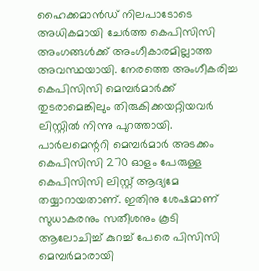ഹൈക്കമാന്‍ഡ് നിലപാടോടെ അധികമായി ചേര്‍ത്ത കെപിസിസി അംഗങ്ങള്‍ക്ക് അംഗീകാരമില്ലാത്ത അവസ്ഥയായി. നേരത്തെ അംഗീകരിച്ച കെപിസിസി മെമ്പര്‍മാര്‍ക്ക് തുടരാമെങ്കിലും തിരുകിക്കയറ്റിയവര്‍ ലിസ്റ്റില്‍ നിന്നു പുറത്തായി. പാര്‍ലമെന്ററി മെമ്പര്‍മാര്‍ അടക്കം കെപിസിസി 270 ഓളം പേരുള്ള കെപിസിസി ലിസ്റ്റ് ആദ്യമേ തയ്യാറായതാണ്. ഇതിനു ശേഷമാണ് സുധാകരനും സതീശനും കൂടി ആലോചിച്ച് കുറച്ച് പേരെ പിസിസി മെമ്പര്‍മാരായി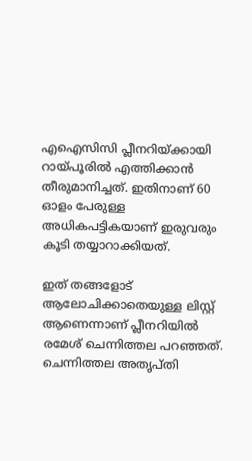എഐസിസി പ്ലീനറിയ്ക്കായി റായ്പൂരില്‍ എത്തിക്കാന്‍ തീരുമാനിച്ചത്. ഇതിനാണ് 60 ഓളം പേരുള്ള അധികപട്ടികയാണ് ഇരുവരും കൂടി തയ്യാറാക്കിയത്.

ഇത് തങ്ങളോട് ആലോചിക്കാതെയുള്ള ലിസ്റ്റ് ആണെന്നാണ് പ്ലീനറിയില്‍ രമേശ്‌ ചെന്നിത്തല പറഞ്ഞത്. ചെന്നിത്തല അതൃപ്തി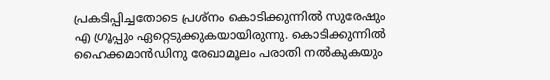പ്രകടിപ്പിച്ചതോടെ പ്രശ്നം കൊടിക്കുന്നില്‍ സുരേഷും എ ഗ്രൂപ്പും ഏറ്റെടുക്കുകയായിരുന്നു. കൊടിക്കുന്നില്‍ ഹൈക്കമാന്‍ഡിനു രേഖാമൂലം പരാതി നല്‍കുകയും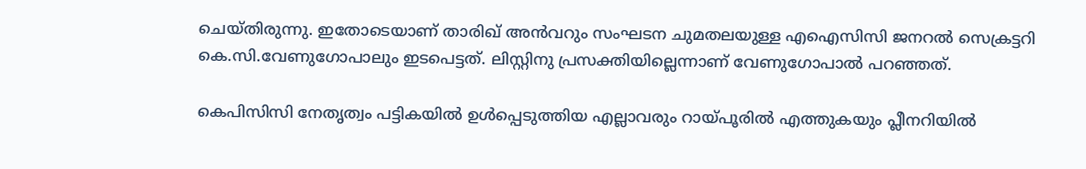ചെയ്തിരുന്നു. ഇതോടെയാണ് താരിഖ് അന്‍വറും സംഘടന ചുമതലയുള്ള എഐസിസി ജനറല്‍ സെക്രട്ടറി കെ.സി.വേണുഗോപാലും ഇടപെട്ടത്. ലിസ്റ്റിനു പ്രസക്തിയില്ലെന്നാണ് വേണുഗോപാല്‍ പറഞ്ഞത്.

കെപിസിസി നേതൃത്വം പട്ടികയില്‍ ഉള്‍പ്പെടുത്തിയ എല്ലാവരും റായ്പൂരില്‍ എത്തുകയും പ്ലീനറിയില്‍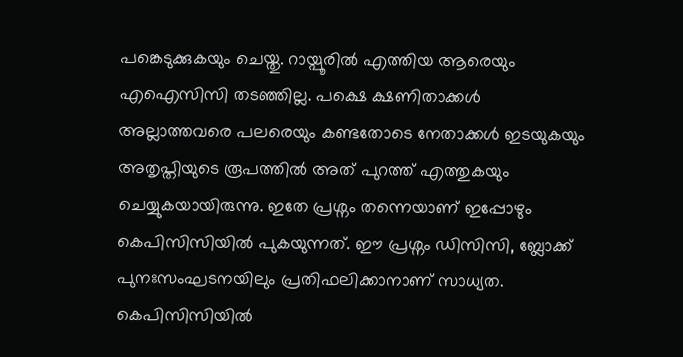പങ്കെടുക്കുകയും ചെയ്തു. റായ്പൂരില്‍ എത്തിയ ആരെയും എഐസിസി തടഞ്ഞില്ല. പക്ഷെ ക്ഷണിതാക്കള്‍ അല്ലാത്തവരെ പലരെയും കണ്ടതോടെ നേതാക്കള്‍ ഇടയുകയും അതൃപ്തിയുടെ രൂപത്തില്‍ അത് പുറത്ത് എത്തുകയും ചെയ്യുകയായിരുന്നു. ഇതേ പ്രശ്നം തന്നെയാണ് ഇപ്പോഴും കെപിസിസിയില്‍ പുകയുന്നത്. ഈ പ്രശ്നം ഡിസിസി, ബ്ലോക്ക് പുനഃസംഘടനയിലും പ്രതിഫലിക്കാനാണ് സാധ്യത. കെപിസിസിയില്‍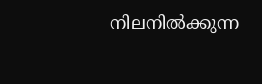നിലനില്‍ക്കുന്ന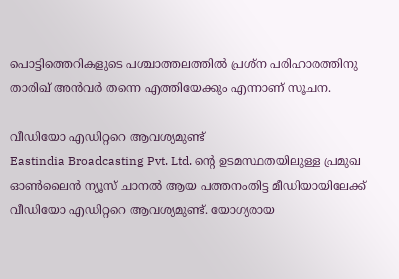പൊട്ടിത്തെറികളുടെ പശ്ചാത്തലത്തില്‍ പ്രശ്ന പരിഹാരത്തിനു താരിഖ് അന്‍വര്‍ തന്നെ എത്തിയേക്കും എന്നാണ് സൂചന.

വീഡിയോ എഡിറ്ററെ ആവശ്യമുണ്ട്
Eastindia Broadcasting Pvt. Ltd. ന്റെ ഉടമസ്ഥതയിലുള്ള പ്രമുഖ ഓണ്‍ലൈന്‍ ന്യൂസ് ചാനല്‍ ആയ പത്തനംതിട്ട മീഡിയായിലേക്ക് വീഡിയോ എഡിറ്ററെ ആവശ്യമുണ്ട്. യോഗ്യരായ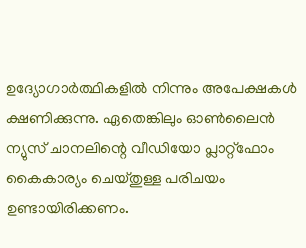ഉദ്യോഗാര്‍ത്ഥികളില്‍ നിന്നും അപേക്ഷകള്‍ ക്ഷണിക്കുന്നു. ഏതെങ്കിലും ഓണ്‍ലൈന്‍ ന്യുസ് ചാനലിന്റെ വീഡിയോ പ്ലാറ്റ്ഫോം കൈകാര്യം ചെയ്തുള്ള പരിചയം ഉണ്ടായിരിക്കണം.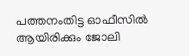പത്തനംതിട്ട ഓഫീസില്‍ ആയിരിക്കും ജോലി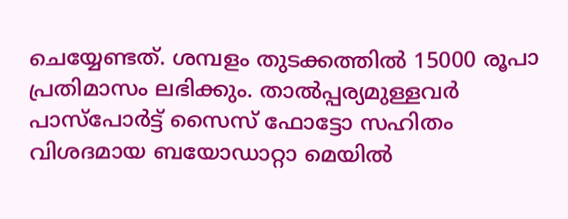ചെയ്യേണ്ടത്. ശമ്പളം തുടക്കത്തില്‍ 15000 രൂപാ പ്രതിമാസം ലഭിക്കും. താല്‍പ്പര്യമുള്ളവര്‍ പാസ്പോര്‍ട്ട് സൈസ് ഫോട്ടോ സഹിതം വിശദമായ ബയോഡാറ്റാ മെയില്‍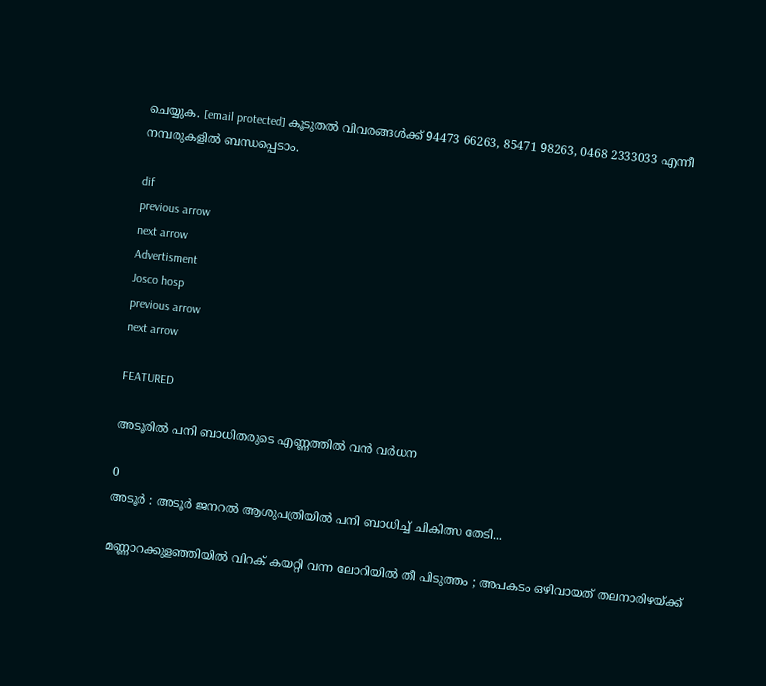ചെയ്യുക. [email protected] കൂടുതല്‍ വിവരങ്ങള്‍ക്ക് 94473 66263, 85471 98263, 0468 2333033 എന്നീ നമ്പരുകളില്‍ ബന്ധപ്പെടാം.

dif
previous arrow
next arrow
Advertisment
Josco hosp
previous arrow
next arrow

FEATURED

അടൂരില്‍ പനി ബാധിതരുടെ എണ്ണത്തില്‍ വന്‍ വര്‍ധന

0
അടൂര്‍ : അടൂര്‍ ജനറല്‍ ആശുപത്രിയില്‍ പനി ബാധിച്ച് ചികിത്സ തേടി...

മണ്ണാറക്കുളഞ്ഞിയില്‍ വിറക് കയറ്റി വന്ന ലോറിയില്‍ തീ പിടുത്തം ; അപകടം ഒഴിവായത് തലനാരിഴയ്ക്ക്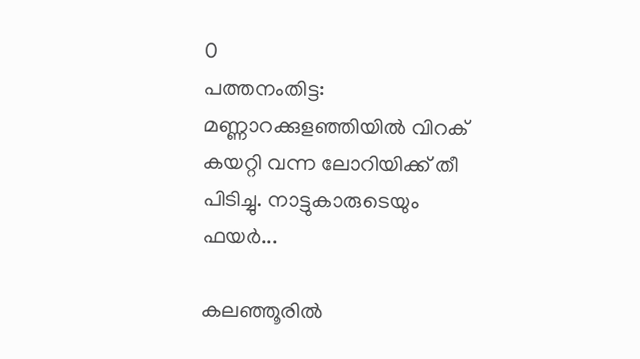0
പത്തനംതിട്ട: മണ്ണാറക്കുളഞ്ഞിയില്‍ വിറക് കയറ്റി വന്ന ലോറിയിക്ക് തീ പിടിച്ചു. നാട്ടുകാരുടെയും ഫയര്‍...

കലഞ്ഞൂരില്‍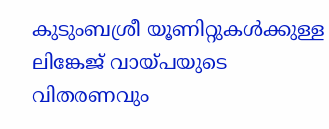കുടുംബശ്രീ യൂണിറ്റുകൾക്കുള്ള ലിങ്കേജ് വായ്പയുടെ വിതരണവും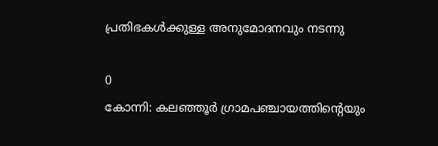പ്രതിഭകള്‍ക്കുള്ള അനുമോദനവും നടന്നു

0
കോന്നി: കലഞ്ഞൂര്‍ ഗ്രാമപഞ്ചായത്തിന്റെയും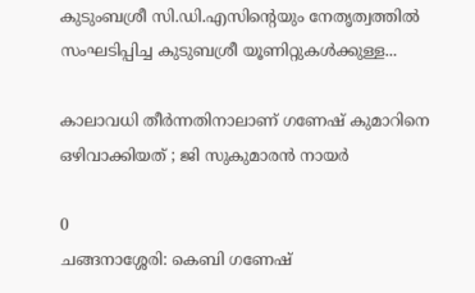കുടുംബശ്രീ സി.ഡി.എസിന്റെയും നേതൃത്വത്തിൽ സംഘടിപ്പിച്ച കുടുബശ്രീ യൂണിറ്റുകൾക്കുള്ള...

കാലാവധി തീർന്നതിനാലാണ് ഗണേഷ് കുമാറിനെ ഒഴിവാക്കിയത് ; ജി സുകുമാരൻ നായർ

0
ചങ്ങനാശ്ശേരി: കെബി ഗണേഷ്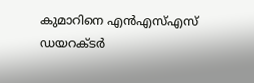കുമാറിനെ എൻഎസ്എസ് ഡയറക്ടർ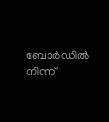ബോർഡിൽ നിന്ന്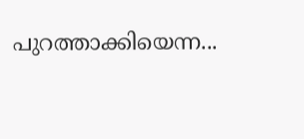പുറത്താക്കിയെന്ന...